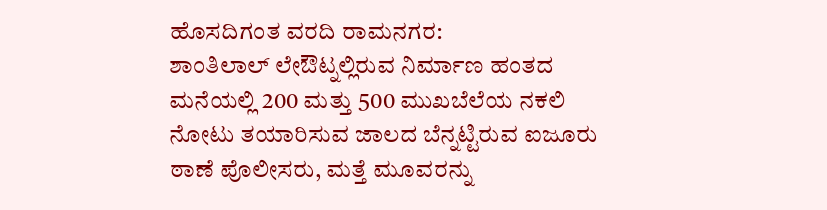ಹೊಸದಿಗಂತ ವರದಿ ರಾಮನಗರ:
ಶಾಂತಿಲಾಲ್ ಲೇಔಟ್ನಲ್ಲಿರುವ ನಿರ್ಮಾಣ ಹಂತದ ಮನೆಯಲ್ಲಿ 200 ಮತ್ತು 500 ಮುಖಬೆಲೆಯ ನಕಲಿ ನೋಟು ತಯಾರಿಸುವ ಜಾಲದ ಬೆನ್ನಟ್ಟಿರುವ ಐಜೂರು ಠಾಣೆ ಪೊಲೀಸರು, ಮತ್ತೆ ಮೂವರನ್ನು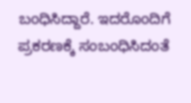ಬಂಧಿಸಿದ್ದಾರೆ. ಇದರೊಂದಿಗೆ ಪ್ರಕರಣಕ್ಕೆ ಸಂಬಂಧಿಸಿದಂತೆ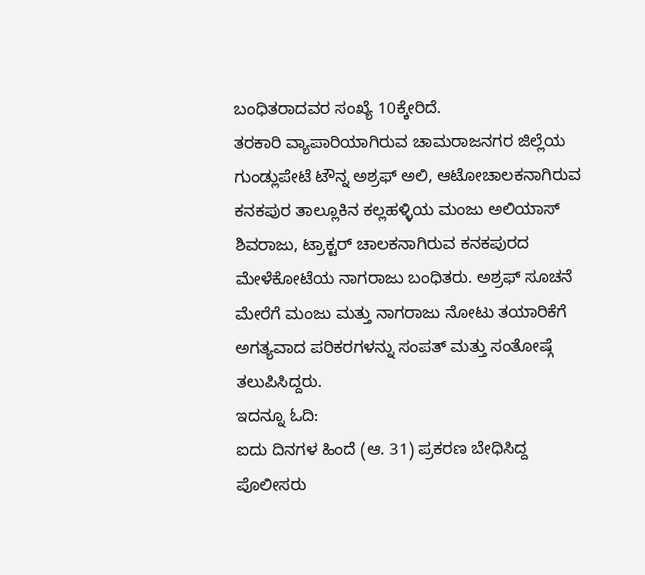ಬಂಧಿತರಾದವರ ಸಂಖ್ಯೆ 10ಕ್ಕೇರಿದೆ.
ತರಕಾರಿ ವ್ಯಾಪಾರಿಯಾಗಿರುವ ಚಾಮರಾಜನಗರ ಜಿಲ್ಲೆಯ ಗುಂಡ್ಲುಪೇಟೆ ಟೌನ್ನ ಅಶ್ರಫ್ ಅಲಿ, ಆಟೋಚಾಲಕನಾಗಿರುವ ಕನಕಪುರ ತಾಲ್ಲೂಕಿನ ಕಲ್ಲಹಳ್ಳಿಯ ಮಂಜು ಅಲಿಯಾಸ್ ಶಿವರಾಜು, ಟ್ರಾಕ್ಟರ್ ಚಾಲಕನಾಗಿರುವ ಕನಕಪುರದ ಮೇಳೆಕೋಟೆಯ ನಾಗರಾಜು ಬಂಧಿತರು. ಅಶ್ರಫ್ ಸೂಚನೆ ಮೇರೆಗೆ ಮಂಜು ಮತ್ತು ನಾಗರಾಜು ನೋಟು ತಯಾರಿಕೆಗೆ ಅಗತ್ಯವಾದ ಪರಿಕರಗಳನ್ನು ಸಂಪತ್ ಮತ್ತು ಸಂತೋಷ್ಗೆ ತಲುಪಿಸಿದ್ದರು.
ಇದನ್ನೂ ಓದಿ:
ಐದು ದಿನಗಳ ಹಿಂದೆ (ಆ. 31) ಪ್ರಕರಣ ಬೇಧಿಸಿದ್ದ ಪೊಲೀಸರು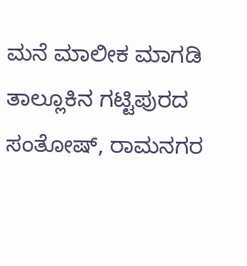ಮನೆ ಮಾಲೀಕ ಮಾಗಡಿ ತಾಲ್ಲೂಕಿನ ಗಟ್ಟಿಪುರದ ಸಂತೋಷ್, ರಾಮನಗರ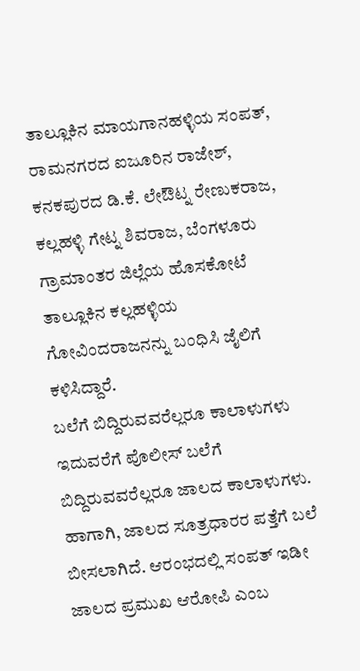ತಾಲ್ಲೂಕಿನ ಮಾಯಗಾನಹಳ್ಳಿಯ ಸಂಪತ್, ರಾಮನಗರದ ಐಜೂರಿನ ರಾಜೇಶ್, ಕನಕಪುರದ ಡಿ.ಕೆ. ಲೇಔಟ್ನ ರೇಣುಕರಾಜ, ಕಲ್ಲಹಳ್ಳಿ ಗೇಟ್ನ ಶಿವರಾಜ, ಬೆಂಗಳೂರು ಗ್ರಾಮಾಂತರ ಜಿಲ್ಲೆಯ ಹೊಸಕೋಟೆ ತಾಲ್ಲೂಕಿನ ಕಲ್ಲಹಳ್ಳಿಯ ಗೋವಿಂದರಾಜನನ್ನು ಬಂಧಿಸಿ ಜೈಲಿಗೆ ಕಳಿಸಿದ್ದಾರೆ.
ಬಲೆಗೆ ಬಿದ್ದಿರುವವರೆಲ್ಲರೂ ಕಾಲಾಳುಗಳು
ಇದುವರೆಗೆ ಪೊಲೀಸ್ ಬಲೆಗೆ ಬಿದ್ದಿರುವವರೆಲ್ಲರೂ ಜಾಲದ ಕಾಲಾಳುಗಳು. ಹಾಗಾಗಿ, ಜಾಲದ ಸೂತ್ರಧಾರರ ಪತ್ತೆಗೆ ಬಲೆ ಬೀಸಲಾಗಿದೆ. ಆರಂಭದಲ್ಲಿ ಸಂಪತ್ ಇಡೀ ಜಾಲದ ಪ್ರಮುಖ ಆರೋಪಿ ಎಂಬ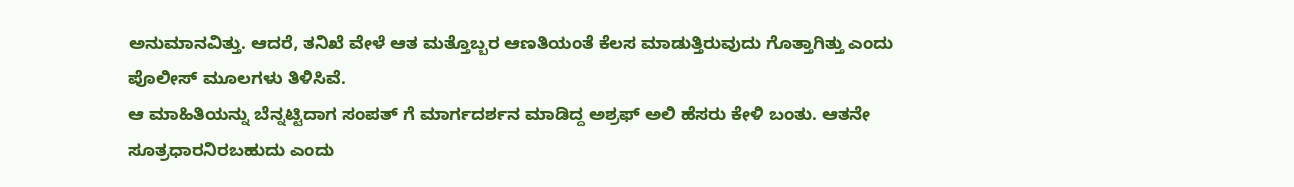ಅನುಮಾನವಿತ್ತು. ಆದರೆ, ತನಿಖೆ ವೇಳೆ ಆತ ಮತ್ತೊಬ್ಬರ ಆಣತಿಯಂತೆ ಕೆಲಸ ಮಾಡುತ್ತಿರುವುದು ಗೊತ್ತಾಗಿತ್ತು ಎಂದು ಪೊಲೀಸ್ ಮೂಲಗಳು ತಿಳಿಸಿವೆ.
ಆ ಮಾಹಿತಿಯನ್ನು ಬೆನ್ನಟ್ಟಿದಾಗ ಸಂಪತ್ ಗೆ ಮಾರ್ಗದರ್ಶನ ಮಾಡಿದ್ದ ಅಶ್ರಫ್ ಅಲಿ ಹೆಸರು ಕೇಳಿ ಬಂತು. ಆತನೇ ಸೂತ್ರಧಾರನಿರಬಹುದು ಎಂದು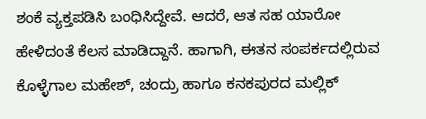ಶಂಕೆ ವ್ಯಕ್ತಪಡಿಸಿ ಬಂಧಿಸಿದ್ದೇವೆ. ಆದರೆ, ಆತ ಸಹ ಯಾರೋ ಹೇಳಿದಂತೆ ಕೆಲಸ ಮಾಡಿದ್ದಾನೆ. ಹಾಗಾಗಿ, ಈತನ ಸಂಪರ್ಕದಲ್ಲಿರುವ ಕೊಳ್ಳೆಗಾಲ ಮಹೇಶ್, ಚಂದ್ರು ಹಾಗೂ ಕನಕಪುರದ ಮಲ್ಲಿಕ್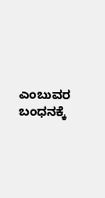ಎಂಬುವರ ಬಂಧನಕ್ಕೆ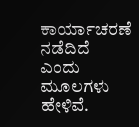ಕಾರ್ಯಾಚರಣೆ ನಡೆದಿದೆ ಎಂದು ಮೂಲಗಳು ಹೇಳಿವೆ.